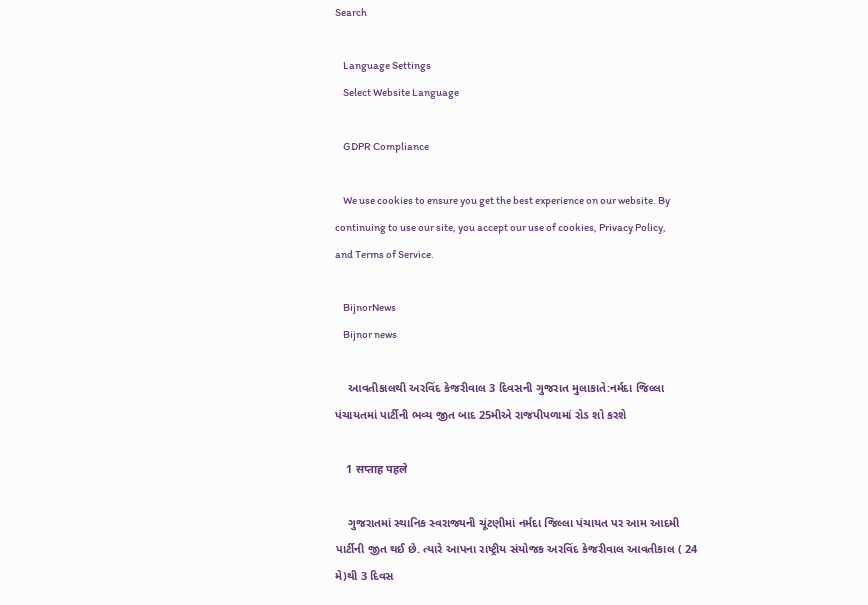Search

    Language Settings
    Select Website Language

    GDPR Compliance

    We use cookies to ensure you get the best experience on our website. By continuing to use our site, you accept our use of cookies, Privacy Policy, and Terms of Service.

    BijnorNews
    Bijnor news

    આવતીકાલથી અરવિંદ કેજરીવાલ 3 દિવસની ગુજરાત મુલાકાતે:નર્મદા જિલ્લા પંચાયતમાં પાર્ટીની ભવ્ય જીત બાદ 25મીએ રાજપીપળામાં રોડ શો કરશે

    1 सप्ताह पहले

    ગુજરાતમાં સ્થાનિક સ્વરાજ્યની ચૂંટણીમાં નર્મદા જિલ્લા પંચાયત પર આમ આદમી પાર્ટીની જીત થઈ છે. ત્યારે આપના રાષ્ટ્રીય સંયોજક અરવિંદ કેજરીવાલ આવતીકાલ ( 24 મે)થી 3 દિવસ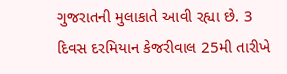ગુજરાતની મુલાકાતે આવી રહ્યા છે. 3 દિવસ દરમિયાન કેજરીવાલ 25મી તારીખે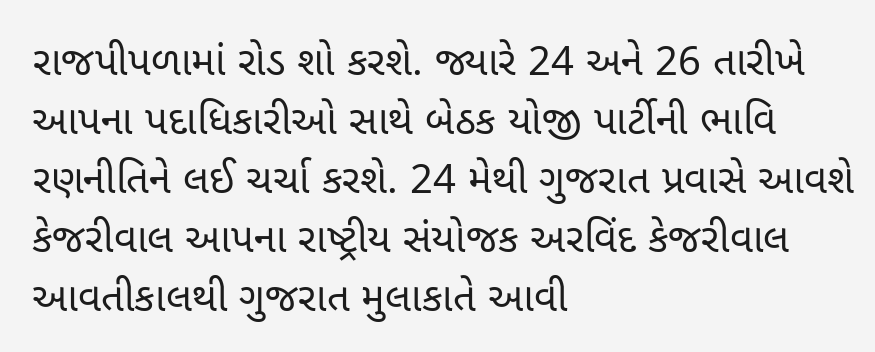રાજપીપળામાં રોડ શો કરશે. જ્યારે 24 અને 26 તારીખે આપના પદાધિકારીઓ સાથે બેઠક યોજી પાર્ટીની ભાવિ રણનીતિને લઈ ચર્ચા કરશે. 24 મેથી ગુજરાત પ્રવાસે આવશે કેજરીવાલ આપના રાષ્ટ્રીય સંયોજક અરવિંદ કેજરીવાલ આવતીકાલથી ગુજરાત મુલાકાતે આવી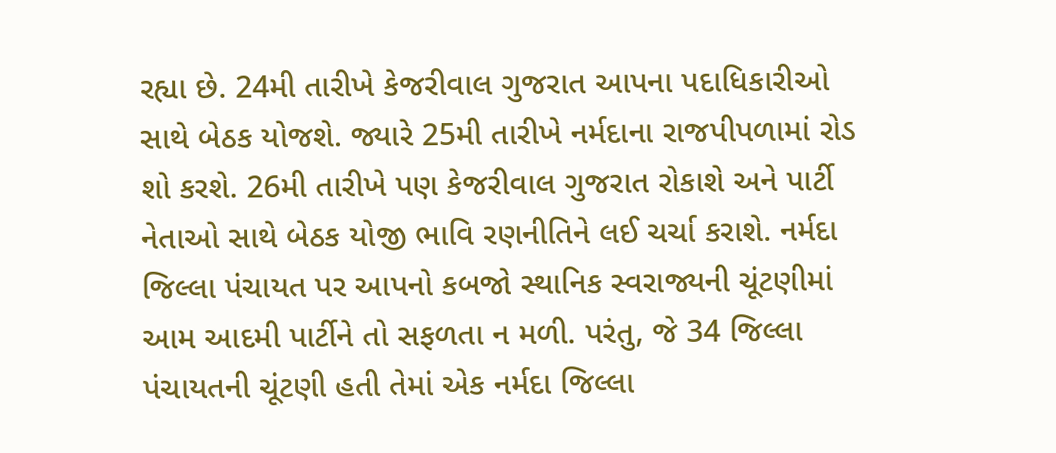રહ્યા છે. 24મી તારીખે કેજરીવાલ ગુજરાત આપના પદાધિકારીઓ સાથે બેઠક યોજશે. જ્યારે 25મી તારીખે નર્મદાના રાજપીપળામાં રોડ શો કરશે. 26મી તારીખે પણ કેજરીવાલ ગુજરાત રોકાશે અને પાર્ટી નેતાઓ સાથે બેઠક યોજી ભાવિ રણનીતિને લઈ ચર્ચા કરાશે. નર્મદા જિલ્લા પંચાયત પર આપનો કબજો સ્થાનિક સ્વરાજ્યની ચૂંટણીમાં આમ આદમી પાર્ટીને તો સફળતા ન મળી. પરંતુ, જે 34 જિલ્લા પંચાયતની ચૂંટણી હતી તેમાં એક નર્મદા જિલ્લા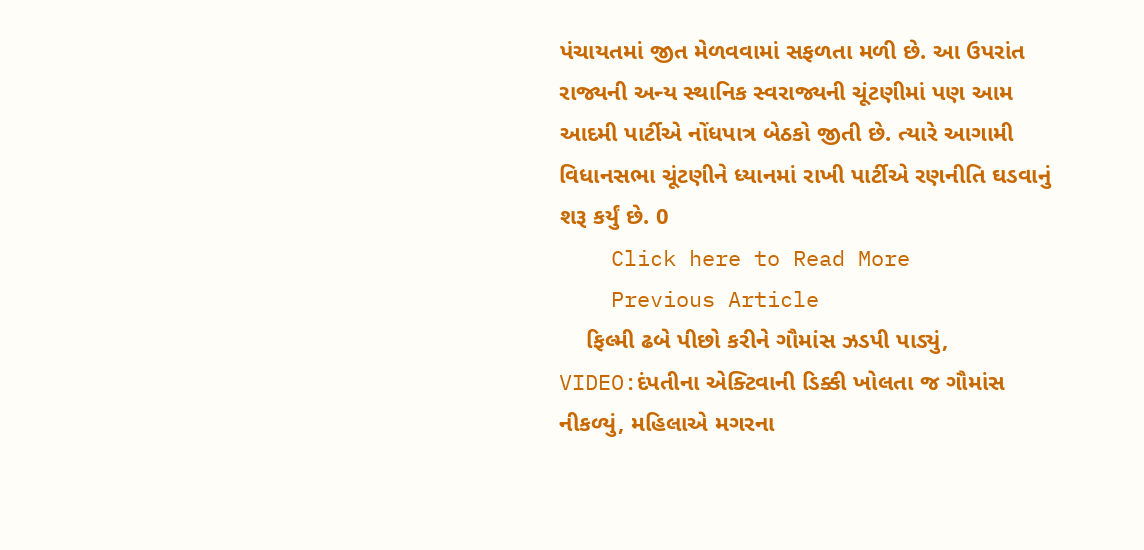પંચાયતમાં જીત મેળવવામાં સફળતા મળી છે. આ ઉપરાંત રાજ્યની અન્ય સ્થાનિક સ્વરાજ્યની ચૂંટણીમાં પણ આમ આદમી પાર્ટીએ નોંધપાત્ર બેઠકો જીતી છે. ત્યારે આગામી વિધાનસભા ચૂંટણીને ધ્યાનમાં રાખી પાર્ટીએ રણનીતિ ઘડવાનું શરૂ કર્યું છે. 0
    Click here to Read More
    Previous Article
    ફિલ્મી ઢબે પીછો કરીને ગૌમાંસ ઝડપી પાડ્યું, VIDEO:દંપતીના એક્ટિવાની ડિક્કી ખોલતા જ ગૌમાંસ નીકળ્યું, મહિલાએ મગરના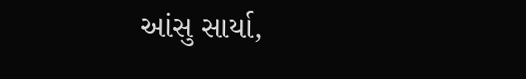આંસુ સાર્યા,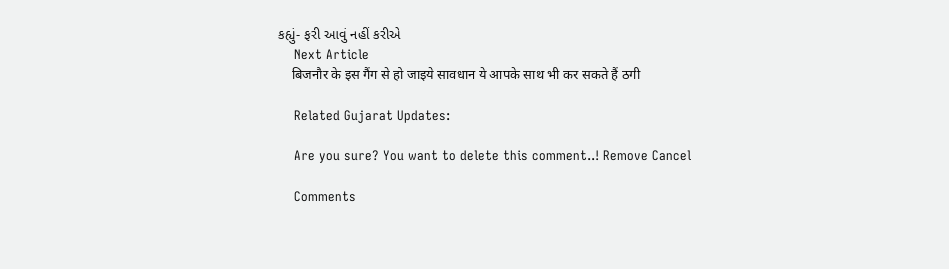કહ્યું- ફરી આવું નહીં કરીએ
    Next Article
    बिजनौर के इस गैंग से हो जाइये सावधान ये आपके साथ भी कर सकते हैं ठगी

    Related Gujarat Updates:

    Are you sure? You want to delete this comment..! Remove Cancel

    Comments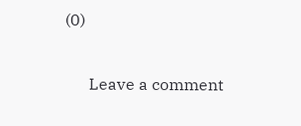(0)

      Leave a comment